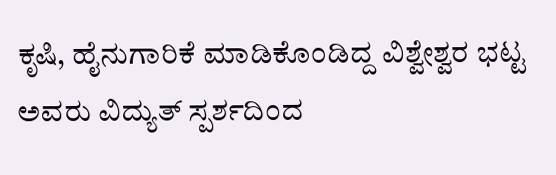ಕೃಷಿ, ಹೈನುಗಾರಿಕೆ ಮಾಡಿಕೊಂಡಿದ್ದ ವಿಶ್ವೇಶ್ವರ ಭಟ್ಟ ಅವರು ವಿದ್ಯುತ್ ಸ್ಪರ್ಶದಿಂದ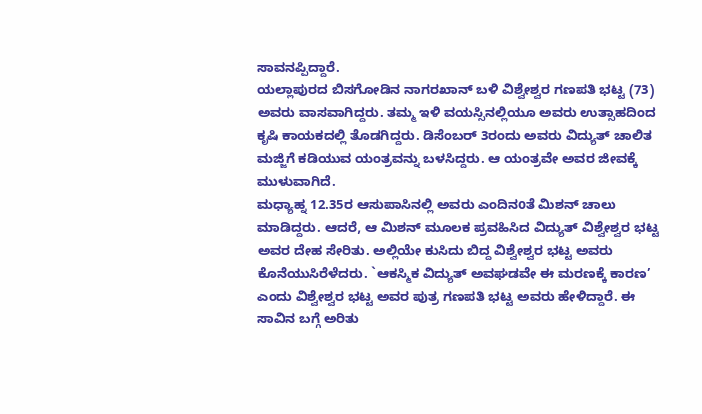ಸಾವನಪ್ಪಿದ್ದಾರೆ.
ಯಲ್ಲಾಪುರದ ಬಿಸಗೋಡಿನ ನಾಗರಖಾನ್ ಬಳಿ ವಿಶ್ವೇಶ್ವರ ಗಣಪತಿ ಭಟ್ಟ (73) ಅವರು ವಾಸವಾಗಿದ್ದರು. ತಮ್ಮ ಇಳಿ ವಯಸ್ಸಿನಲ್ಲಿಯೂ ಅವರು ಉತ್ಸಾಹದಿಂದ ಕೃಷಿ ಕಾಯಕದಲ್ಲಿ ತೊಡಗಿದ್ದರು. ಡಿಸೆಂಬರ್ 3ರಂದು ಅವರು ವಿದ್ಯುತ್ ಚಾಲಿತ ಮಜ್ಜಿಗೆ ಕಡಿಯುವ ಯಂತ್ರವನ್ನು ಬಳಸಿದ್ದರು. ಆ ಯಂತ್ರವೇ ಅವರ ಜೀವಕ್ಕೆ ಮುಳುವಾಗಿದೆ.
ಮಧ್ಯಾಹ್ನ 12.35ರ ಆಸುಪಾಸಿನಲ್ಲಿ ಅವರು ಎಂದಿನoತೆ ಮಿಶನ್ ಚಾಲು ಮಾಡಿದ್ದರು. ಆದರೆ, ಆ ಮಿಶನ್ ಮೂಲಕ ಪ್ರವಹಿಸಿದ ವಿದ್ಯುತ್ ವಿಶ್ವೇಶ್ವರ ಭಟ್ಟ ಅವರ ದೇಹ ಸೇರಿತು. ಅಲ್ಲಿಯೇ ಕುಸಿದು ಬಿದ್ದ ವಿಶ್ವೇಶ್ವರ ಭಟ್ಟ ಅವರು ಕೊನೆಯುಸಿರೆಳೆದರು. `ಆಕಸ್ಮಿಕ ವಿದ್ಯುತ್ ಅವಘಡವೇ ಈ ಮರಣಕ್ಕೆ ಕಾರಣ’ ಎಂದು ವಿಶ್ವೇಶ್ವರ ಭಟ್ಟ ಅವರ ಪುತ್ರ ಗಣಪತಿ ಭಟ್ಟ ಅವರು ಹೇಳಿದ್ದಾರೆ. ಈ ಸಾವಿನ ಬಗ್ಗೆ ಅರಿತು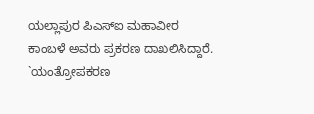ಯಲ್ಲಾಪುರ ಪಿಎಸ್ಐ ಮಹಾವೀರ ಕಾಂಬಳೆ ಅವರು ಪ್ರಕರಣ ದಾಖಲಿಸಿದ್ದಾರೆ.
`ಯಂತ್ರೋಪಕರಣ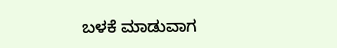ಬಳಕೆ ಮಾಡುವಾಗ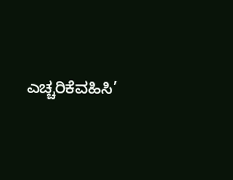ಎಚ್ಚರಿಕೆವಹಿಸಿ’